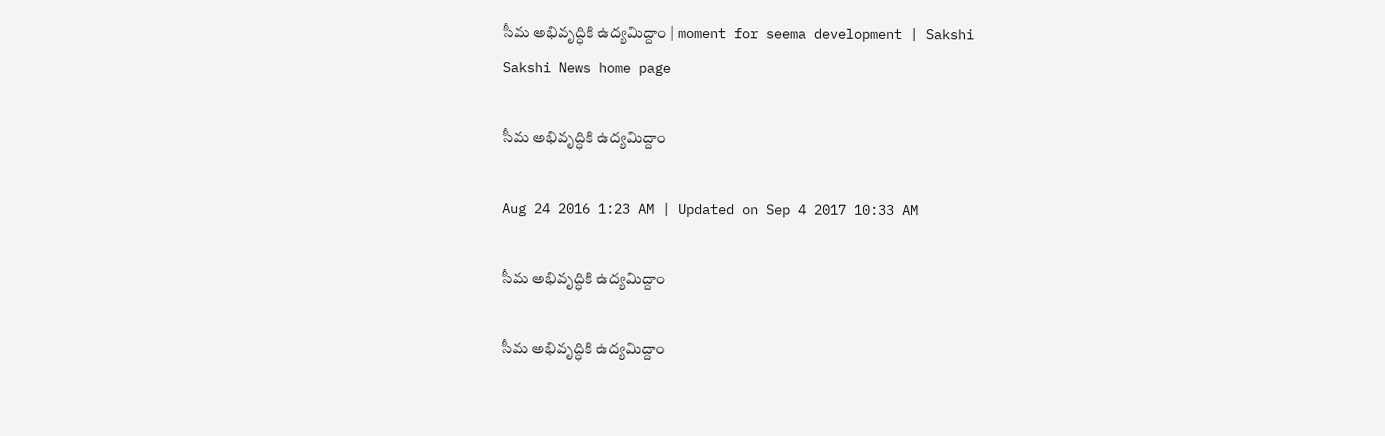సీమ అభివృద్ధికి ఉద్యమిద్దాం | moment for seema development | Sakshi
Sakshi News home page

సీమ అభివృద్ధికి ఉద్యమిద్దాం

Aug 24 2016 1:23 AM | Updated on Sep 4 2017 10:33 AM

సీమ అభివృద్ధికి ఉద్యమిద్దాం

సీమ అభివృద్ధికి ఉద్యమిద్దాం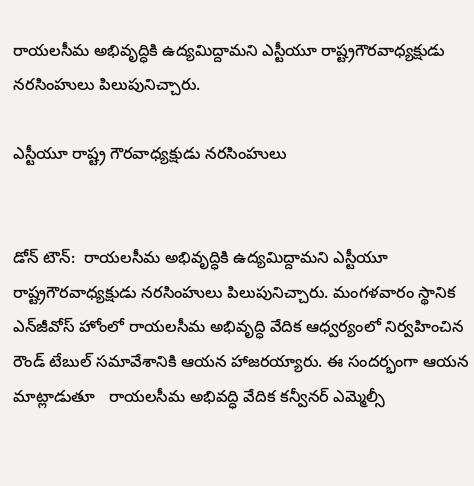రాయలసీమ అభివృద్ధికి ఉద్యమిద్దామని ఎస్టీయూ రాష్ట్రగౌరవాధ్యక్షుడు నరసింహులు పిలుపునిచ్చారు.

ఎస్టీయూ రాష్ట్ర గౌరవాధ్యక్షుడు నరసింహులు


డోన్‌ టౌన్‌:  రాయలసీమ అభివృద్ధికి ఉద్యమిద్దామని ఎస్టీయూ రాష్ట్రగౌరవాధ్యక్షుడు నరసింహులు పిలుపునిచ్చారు. మంగళవారం స్థానిక ఎన్‌జీవోస్‌ హోంలో రాయలసీమ అభివృద్ధి వేదిక ఆధ్వర్యంలో నిర్వహించిన రౌండ్‌ టేబుల్‌ సమావేశానికి ఆయన హాజరయ్యారు. ఈ సందర్భంగా ఆయన మాట్లాడుతూ   రాయలసీమ అభివద్ధి వేదిక కన్వీనర్‌ ఎమ్మెల్సీ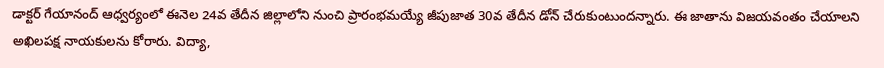డాక్టర్‌ గేయానంద్‌ ఆధ్వర్యంలో ఈనెల 24వ తేదీన జిల్లాలోని నుంచి ప్రారంభమయ్యే జీపుజాత 30వ తేదీన డోన్‌ చేరుకుంటుందన్నారు. ఈ జాతాను విజయవంతం చేయాలని అఖిలపక్ష నాయకులను కోరారు. విద్యా,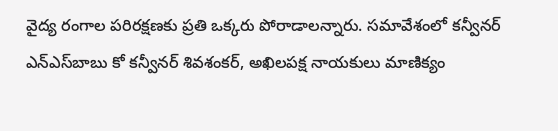వైద్య రంగాల పరిరక్షణకు ప్రతి ఒక్కరు పోరాడాలన్నారు. సమావేశంలో కన్వీనర్‌ ఎన్‌ఎస్‌బాబు కో కన్వీనర్‌ శివశంకర్, అఖిలపక్ష నాయకులు మాణిక్యం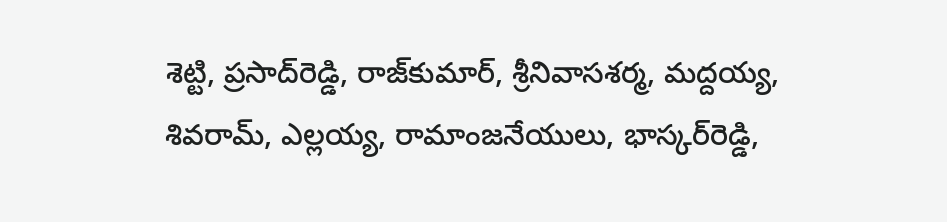శెట్టి, ప్రసాద్‌రెడ్డి, రాజ్‌కుమార్, శ్రీనివాసశర్మ, మద్దయ్య, శివరామ్, ఎల్లయ్య, రామాంజనేయులు, భాస్కర్‌రెడ్డి,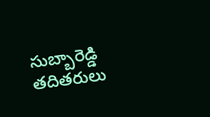సుబ్బారెడ్డి తదితరులు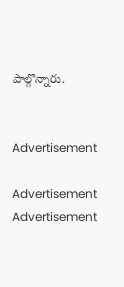పాల్గొన్నారు.


Advertisement

Advertisement
Advertisement